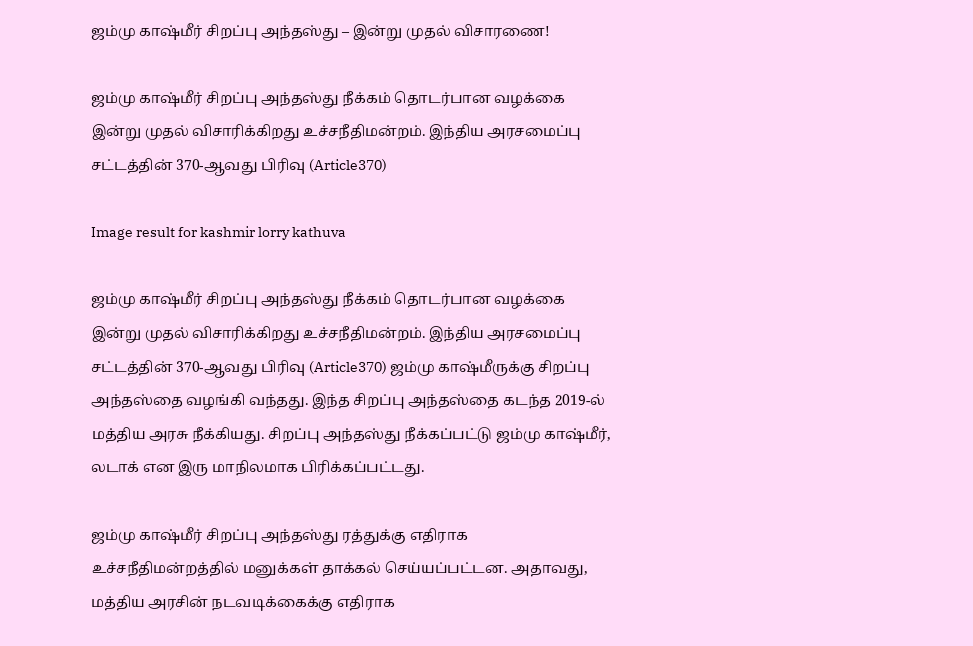ஜம்மு காஷ்மீர் சிறப்பு அந்தஸ்து – இன்று முதல் விசாரணை!

ஜம்மு காஷ்மீர் சிறப்பு அந்தஸ்து நீக்கம் தொடர்பான வழக்கை இன்று முதல் விசாரிக்கிறது உச்சநீதிமன்றம். இந்திய அரசமைப்பு சட்டத்தின் 370-ஆவது பிரிவு (Article370)

Image result for kashmir lorry kathuva

ஜம்மு காஷ்மீர் சிறப்பு அந்தஸ்து நீக்கம் தொடர்பான வழக்கை இன்று முதல் விசாரிக்கிறது உச்சநீதிமன்றம். இந்திய அரசமைப்பு சட்டத்தின் 370-ஆவது பிரிவு (Article370) ஜம்மு காஷ்மீருக்கு சிறப்பு அந்தஸ்தை வழங்கி வந்தது. இந்த சிறப்பு அந்தஸ்தை கடந்த 2019-ல் மத்திய அரசு நீக்கியது. சிறப்பு அந்தஸ்து நீக்கப்பட்டு ஜம்மு காஷ்மீர், லடாக் என இரு மாநிலமாக பிரிக்கப்பட்டது.

ஜம்மு காஷ்மீர் சிறப்பு அந்தஸ்து ரத்துக்கு எதிராக உச்சநீதிமன்றத்தில் மனுக்கள் தாக்கல் செய்யப்பட்டன. அதாவது, மத்திய அரசின் நடவடிக்கைக்கு எதிராக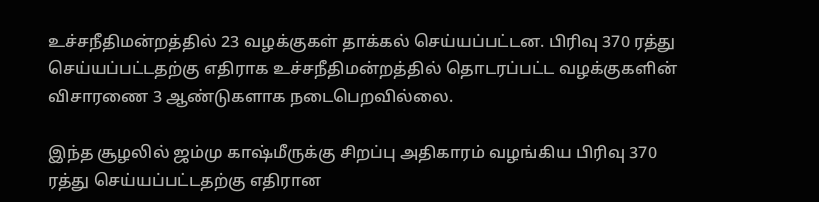உச்சநீதிமன்றத்தில் 23 வழக்குகள் தாக்கல் செய்யப்பட்டன. பிரிவு 370 ரத்து செய்யப்பட்டதற்கு எதிராக உச்சநீதிமன்றத்தில் தொடரப்பட்ட வழக்குகளின் விசாரணை 3 ஆண்டுகளாக நடைபெறவில்லை.

இந்த சூழலில் ஜம்மு காஷ்மீருக்கு சிறப்பு அதிகாரம் வழங்கிய பிரிவு 370 ரத்து செய்யப்பட்டதற்கு எதிரான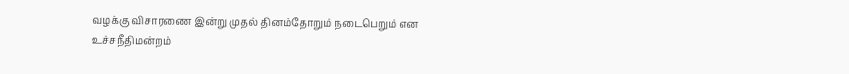வழக்கு விசாரணை இன்று முதல் தினம்தோறும் நடைபெறும் என உச்சநீதிமன்றம்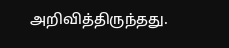அறிவித்திருந்தது.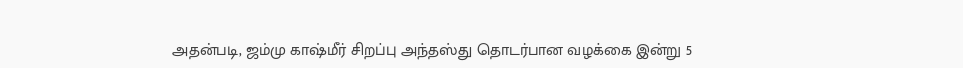அதன்படி, ஜம்மு காஷ்மீர் சிறப்பு அந்தஸ்து தொடர்பான வழக்கை இன்று 5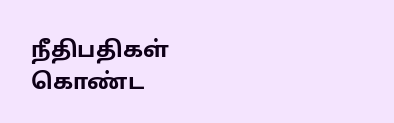நீதிபதிகள் கொண்ட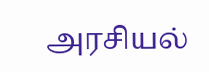அரசியல்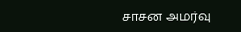சாசன அமர்வு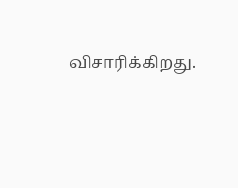விசாரிக்கிறது.